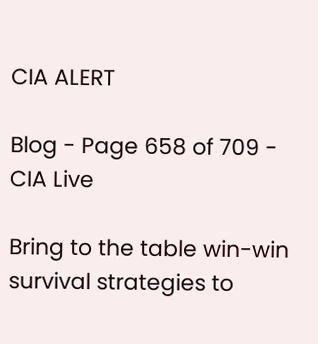CIA ALERT

Blog - Page 658 of 709 - CIA Live

Bring to the table win-win survival strategies to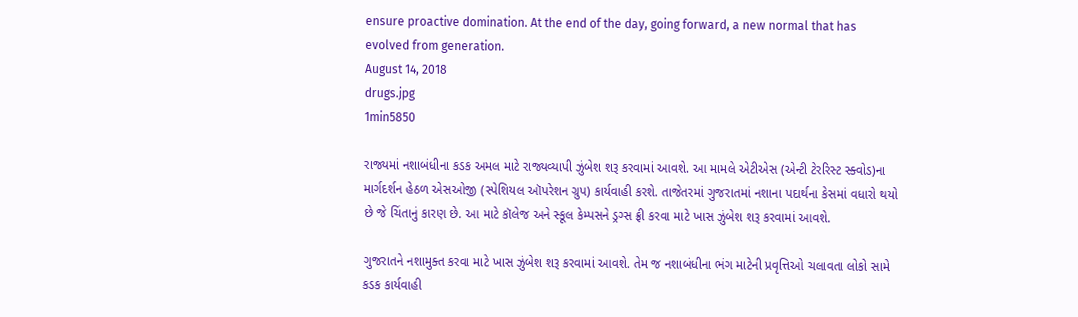ensure proactive domination. At the end of the day, going forward, a new normal that has evolved from generation.
August 14, 2018
drugs.jpg
1min5850

રાજ્યમાં નશાબંધીના કડક અમલ માટે રાજ્યવ્યાપી ઝુંબેશ શરૂ કરવામાં આવશે. આ મામલે એટીએસ (એન્ટી ટેરરિસ્ટ સ્ક્વોડ)ના માર્ગદર્શન હેઠળ એસઓજી (સ્પેશિયલ ઑપરેશન ગ્રુપ) કાર્યવાહી કરશે. તાજેતરમાં ગુજરાતમાં નશાના પદાર્થના કેસમાં વધારો થયો છે જે ચિંતાનું કારણ છે. આ માટે કૉલેજ અને સ્કૂલ કેમ્પસને ડ્રગ્સ ફ્રી કરવા માટે ખાસ ઝુંબેશ શરૂ કરવામાં આવશે.

ગુજરાતને નશામુક્ત કરવા માટે ખાસ ઝુંબેશ શરૂ કરવામાં આવશે. તેમ જ નશાબંધીના ભંગ માટેની પ્રવૃત્તિઓ ચલાવતા લોકો સામે કડક કાર્યવાહી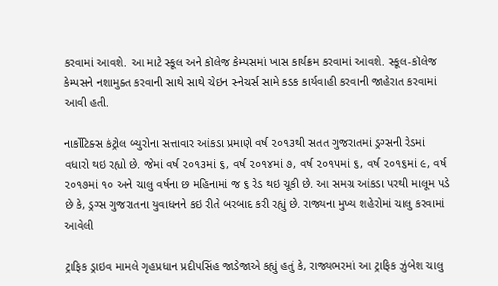કરવામાં આવશે. આ માટે સ્કૂલ અને કૉલેજ કેમ્પસમાં ખાસ કાર્યક્રમ કરવામાં આવશે. સ્કૂલ-કૉલેજ કેમ્પસને નશામુક્ત કરવાની સાથે સાથે ચેઇન સ્નેચર્સ સામે કડક કાર્યવાહી કરવાની જાહેરાત કરવામાં આવી હતી.

નાર્કોટિક્સ કંટ્રોલ બ્યુરોના સત્તાવાર આંકડા પ્રમાણે વર્ષ ૨૦૧૩થી સતત ગુજરાતમાં ડ્રગ્સની રેડમાં વધારો થઇ રહ્યો છે. જેમાં વર્ષ ૨૦૧૩માં ૬, વર્ષ ૨૦૧૪માં ૭, વર્ષ ૨૦૧૫માં ૬, વર્ષ ૨૦૧૬માં ૯, વર્ષ ૨૦૧૭માં ૧૦ અને ચાલુ વર્ષના છ મહિનામાં જ ૬ રેડ થઇ ચૂકી છે. આ સમગ્ર આંકડા પરથી માલૂમ પડે છે કે, ડ્રગ્સ ગુજરાતના યુવાધનને કઇ રીતે બરબાદ કરી રહ્યું છે. રાજ્યના મુખ્ય શહેરોમાં ચાલુ કરવામાં આવેલી

ટ્રાફિક ડ્રાઇવ મામલે ગૃહપ્રધાન પ્રદીપસિંહ જાડેજાએ કહ્યું હતું કે, રાજ્યભરમાં આ ટ્રાફિક ઝુંબેશ ચાલુ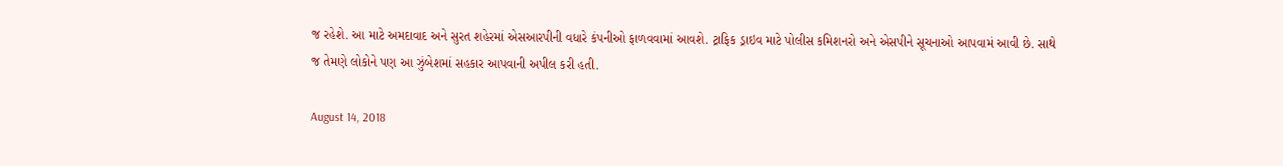જ રહેશે. આ માટે અમદાવાદ અને સુરત શહેરમાં એસઆરપીની વધારે કંપનીઓ ફાળવવામાં આવશે. ટ્રાફિક ડ્રાઇવ માટે પોલીસ કમિશનરો અને એસપીને સૂચનાઓ આપવામં આવી છે. સાથે જ તેમણે લોકોને પણ આ ઝુંબેશમાં સહકાર આપવાની અપીલ કરી હતી.

August 14, 2018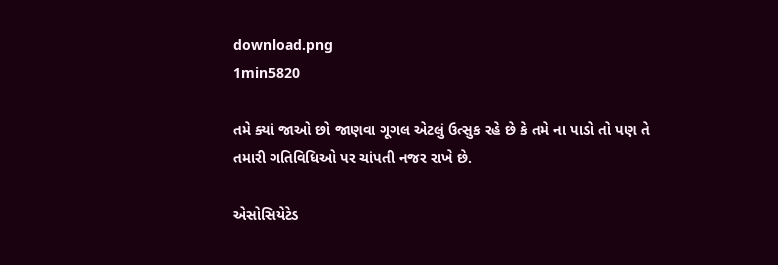download.png
1min5820

તમે ક્યાં જાઓ છો જાણવા ગૂગલ એટલું ઉત્સુક રહે છે કે તમે ના પાડો તો પણ તે તમારી ગતિવિધિઓ પર ચાંપતી નજર રાખે છે.

એસોસિયેટેડ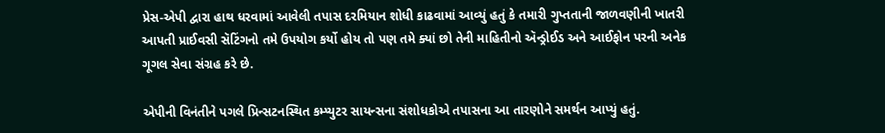પ્રેસ-એપી દ્વારા હાથ ધરવામાં આવેલી તપાસ દરમિયાન શોધી કાઢવામાં આવ્યું હતું કે તમારી ગુપ્તતાની જાળવણીની ખાતરી આપતી પ્રાઈવસી સૅટિંગનો તમે ઉપયોગ કર્યો હોય તો પણ તમે ક્યાં છો તેની માહિતીનો ઍન્ડ્રોઈડ અને આઈફોન પરની અનેક ગૂગલ સેવા સંગ્રહ કરે છે.

એપીની વિનંતીને પગલે પ્રિન્સટનસ્થિત કમ્પ્યુટર સાયન્સના સંશોધકોએ તપાસના આ તારણોને સમર્થન આપ્યું હતું.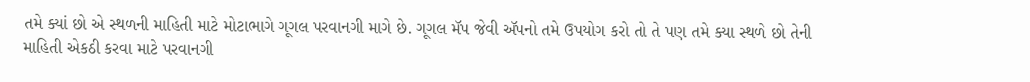તમે ક્યાં છો એ સ્થળની માહિતી માટે મોટાભાગે ગૂગલ પરવાનગી માગે છે. ગૂગલ મૅપ જેવી ઍપનો તમે ઉપયોગ કરો તો તે પણ તમે ક્યા સ્થળે છો તેની માહિતી એકઠી કરવા માટે પરવાનગી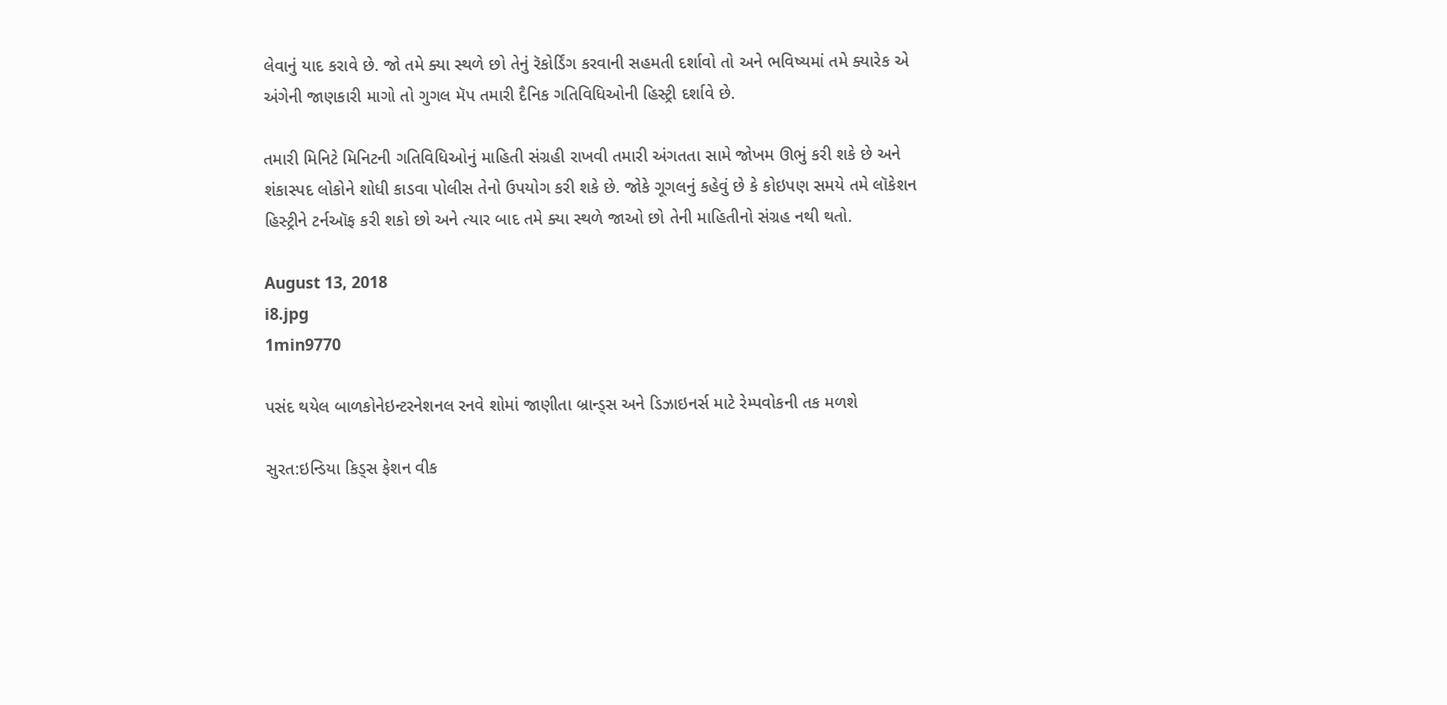લેવાનું યાદ કરાવે છે. જો તમે ક્યા સ્થળે છો તેનું રૅકોર્ડિંગ કરવાની સહમતી દર્શાવો તો અને ભવિષ્યમાં તમે ક્યારેક એ અંગેની જાણકારી માગો તો ગુગલ મૅપ તમારી દૈનિક ગતિવિધિઓની હિસ્ટ્રી દર્શાવે છે.

તમારી મિનિટે મિનિટની ગતિવિધિઓનું માહિતી સંગ્રહી રાખવી તમારી અંગતતા સામે જોખમ ઊભું કરી શકે છે અને શંકાસ્પદ લોકોને શોધી કાડવા પોલીસ તેનો ઉપયોગ કરી શકે છે. જોકે ગૂગલનું કહેવું છે કે કોઇપણ સમયે તમે લૉકેશન હિસ્ટ્રીને ટર્નઑફ કરી શકો છો અને ત્યાર બાદ તમે ક્યા સ્થળે જાઓ છો તેની માહિતીનો સંગ્રહ નથી થતો.

August 13, 2018
i8.jpg
1min9770

પસંદ થયેલ બાળકોનેઇન્ટરનેશનલ રનવે શોમાં જાણીતા બ્રાન્ડ્સ અને ડિઝાઇનર્સ માટે રેમ્પવોકની તક મળશે

સુરત:ઇન્ડિયા કિડ્સ ફેશન વીક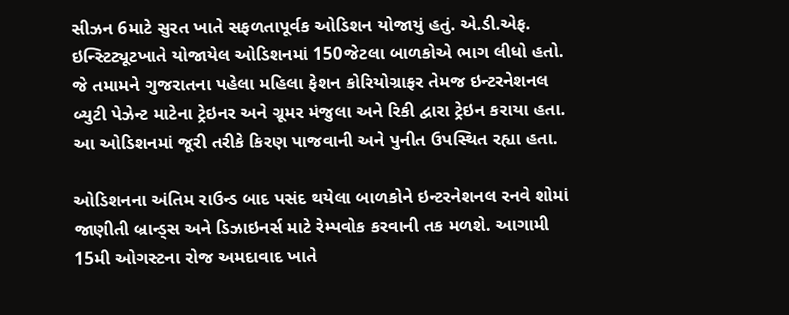સીઝન 6માટે સુરત ખાતે સફળતાપૂર્વક ઓડિશન યોજાયું હતું. એ.ડી.એફ. ઇન્સ્ટિટ્યૂટખાતે યોજાયેલ ઓડિશનમાં 150જેટલા બાળકોએ ભાગ લીધો હતો. જે તમામને ગુજરાતના પહેલા મહિલા ફેશન કોરિયોગ્રાફર તેમજ ઇન્ટરનેશનલ બ્યુટી પેઝેન્ટ માટેના ટ્રેઇનર અને ગ્રૂમર મંજુલા અને રિકી દ્વારા ટ્રેઇન કરાયા હતા. આ ઓડિશનમાં જૂરી તરીકે કિરણ પાજવાની અને પુનીત ઉપસ્થિત રહ્યા હતા.

ઓડિશનના અંતિમ રાઉન્ડ બાદ પસંદ થયેલા બાળકોને ઇન્ટરનેશનલ રનવે શોમાં જાણીતી બ્રાન્ડ્સ અને ડિઝાઇનર્સ માટે રેમ્પવોક કરવાની તક મળશે. આગામી 15મી ઓગસ્ટના રોજ અમદાવાદ ખાતે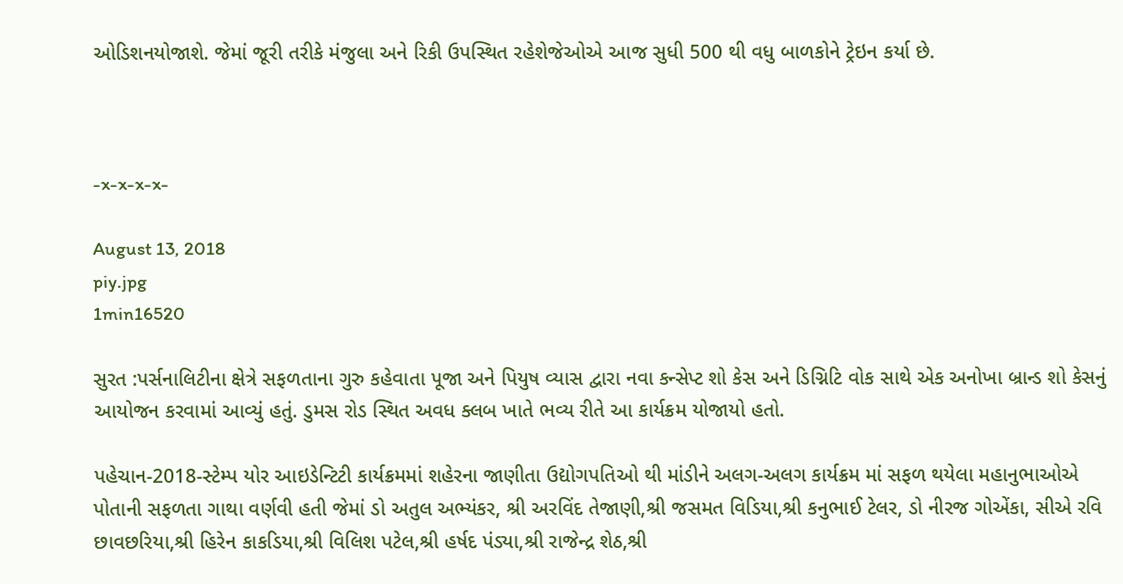ઓડિશનયોજાશે. જેમાં જૂરી તરીકે મંજુલા અને રિકી ઉપસ્થિત રહેશેજેઓએ આજ સુધી 500 થી વધુ બાળકોને ટ્રેઇન કર્યા છે.



-x-x-x-x-

August 13, 2018
piy.jpg
1min16520

સુરત :પર્સનાલિટીના ક્ષેત્રે સફળતાના ગુરુ કહેવાતા પૂજા અને પિયુષ વ્યાસ દ્વારા નવા કન્સેપ્ટ શો કેસ અને ડિગ્નિટિ વોક સાથે એક અનોખા બ્રાન્ડ શો કેસનું આયોજન કરવામાં આવ્યું હતું. ડુમસ રોડ સ્થિત અવધ ક્લબ ખાતે ભવ્ય રીતે આ કાર્યક્રમ યોજાયો હતો.

પહેચાન-2018-સ્ટેમ્પ યોર આઇડેન્ટિટી કાર્યક્રમમાં શહેરના જાણીતા ઉદ્યોગપતિઓ થી માંડીને અલગ-અલગ કાર્યક્રમ માં સફળ થયેલા મહાનુભાઓએ પોતાની સફળતા ગાથા વર્ણવી હતી જેમાં ડો અતુલ અભ્યંકર, શ્રી અરવિંદ તેજાણી,શ્રી જસમત વિડિયા,શ્રી કનુભાઈ ટેલર, ડો નીરજ ગોએંકા, સીએ રવિ છાવછરિયા,શ્રી હિરેન કાકડિયા,શ્રી વિલિશ પટેલ,શ્રી હર્ષદ પંડ્યા,શ્રી રાજેન્દ્ર શેઠ,શ્રી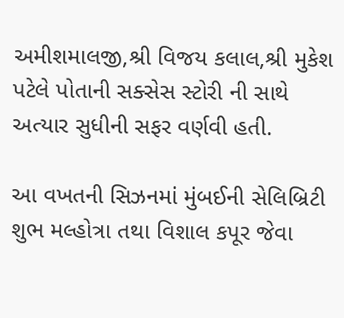અમીશમાલજી,શ્રી વિજય કલાલ,શ્રી મુકેશ પટેલે પોતાની સક્સેસ સ્ટોરી ની સાથે અત્યાર સુધીની સફર વર્ણવી હતી.

આ વખતની સિઝનમાં મુંબઈની સેલિબ્રિટી શુભ મલ્હોત્રા તથા વિશાલ કપૂર જેવા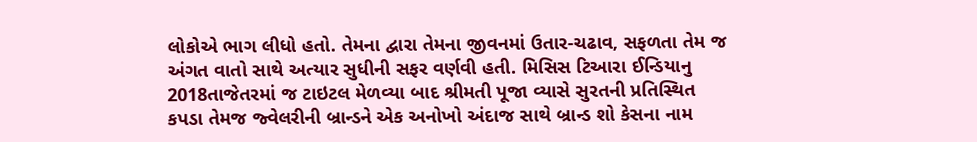લોકોએ ભાગ લીધો હતો. તેમના દ્વારા તેમના જીવનમાં ઉતાર-ચઢાવ, સફળતા તેમ જ અંગત વાતો સાથે અત્યાર સુધીની સફર વર્ણવી હતી. મિસિસ ટિઆરા ઈન્ડિયાનુ 2018તાજેતરમાં જ ટાઇટલ મેળવ્યા બાદ શ્રીમતી પૂજા વ્યાસે સુરતની પ્રતિસ્થિત કપડા તેમજ જ્વેલરીની બ્રાન્ડને એક અનોખો અંદાજ સાથે બ્રાન્ડ શો કેસના નામ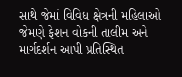સાથે જેમાં વિવિધ ક્ષેત્રની મહિલાઓ જેમણે ફેશન વોકની તાલીમ અને માર્ગદર્શન આપી પ્રતિસ્થિત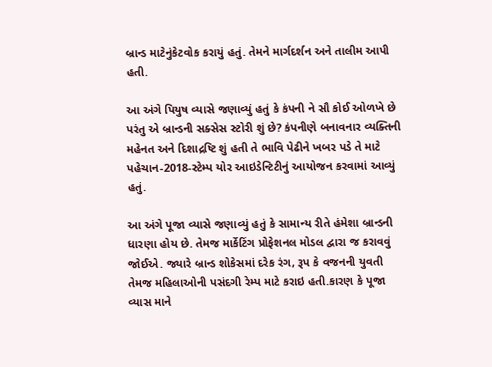બ્રાન્ડ માટેનુંકેટવોક કરાયું હતું. તેમને માર્ગદર્શન અને તાલીમ આપી હતી.

આ અંગે પિયુષ વ્યાસે જણાવ્યું હતું કે કંપની ને સૌ કોઈ ઓળખે છે પરંતુ એ બ્રાન્ડની સક્સેસ સ્ટોરી શું છે? કંપનીણે બનાવનાર વ્યક્તિની મહેનત અને દિશાદ્રષ્ટિ શું હતી તે ભાવિ પેઢીને ખબર પડે તે માટે પહેચાન-2018-સ્ટેમ્પ યોર આઇડેન્ટિટીનું આયોજન કરવામાં આવ્યું હતું.

આ અંગે પૂજા વ્યાસે જણાવ્યું હતું કે સામાન્ય રીતે હંમેશા બ્રાન્ડની ધારણા હોય છે. તેમજ માર્કેટિંગ પ્રોફેશનલ મોડલ દ્વારા જ કરાવવું જોઈએ. જ્યારે બ્રાન્ડ શોકેસમાં દરેક રંગ, રૂપ કે વજનની યુવતી તેમજ મહિલાઓની પસંદગી રેમ્પ માટે કરાઇ હતી.કારણ કે પૂજા વ્યાસ માને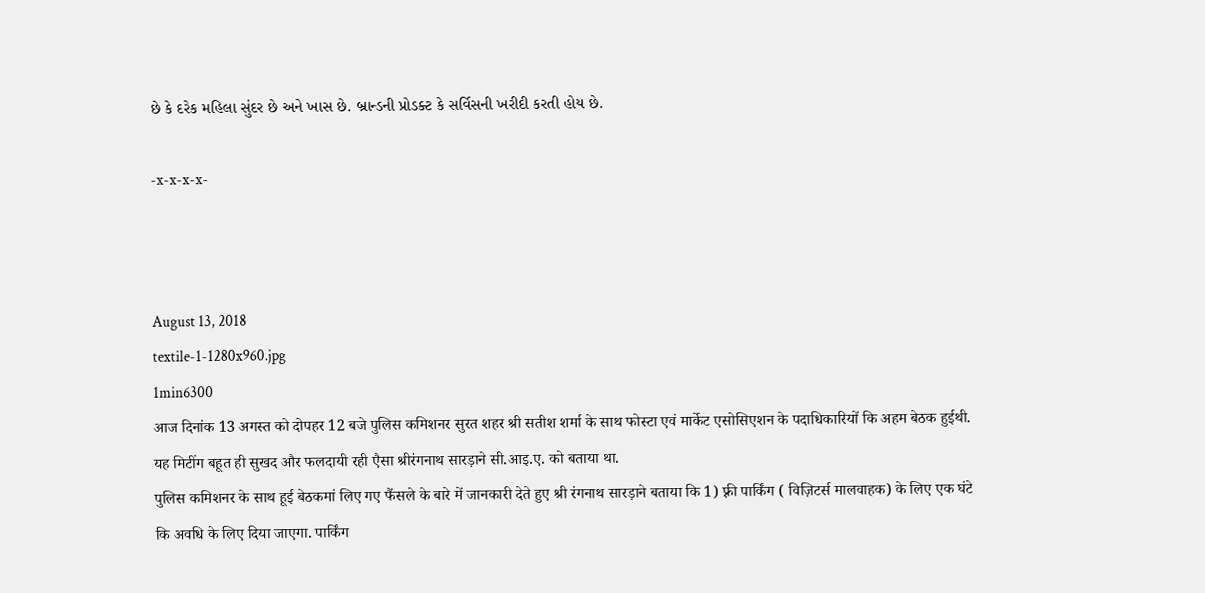છે કે દરેક મહિલા સુંદર છે અને ખાસ છે. બ્રાન્ડની પ્રોડક્ટ કે સર્વિસની ખરીદી કરતી હોય છે.

-x-x-x-x-



August 13, 2018
textile-1-1280x960.jpg
1min6300
आज दिनांक 13 अगस्त को दोपहर 12 बजे पुलिस कमिशनर सुरत शहर श्री सतीश शर्मा के साथ फोस्टा एवं मार्केट एसोसिएशन के पदाधिकारियों कि अहम बेठक हुईथी. यह मिटींग बहूत ही सुखद और फलदायी रही एैसा श्रीरंगनाथ सारड़ाने सी.आइ.ए. को बताया था.
पुलिस कमिशनर के साथ हूई बेठकमां लिए गए फैंसले के बारे में जानकारी देते हुए श्री रंगनाथ सारड़ाने बताया कि 1) फ़्री पार्किंग ( विज़िटर्स मालवाहक) के लिए एक घंटे कि अवधि के लिए दिया जाएगा. पार्किंग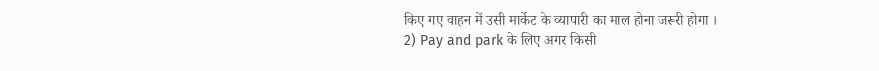किए गए वाहन में उसी मार्केट के व्यापारी का माल होना जरूरी होगा ।
2) Pay and park के लिए अगर किसी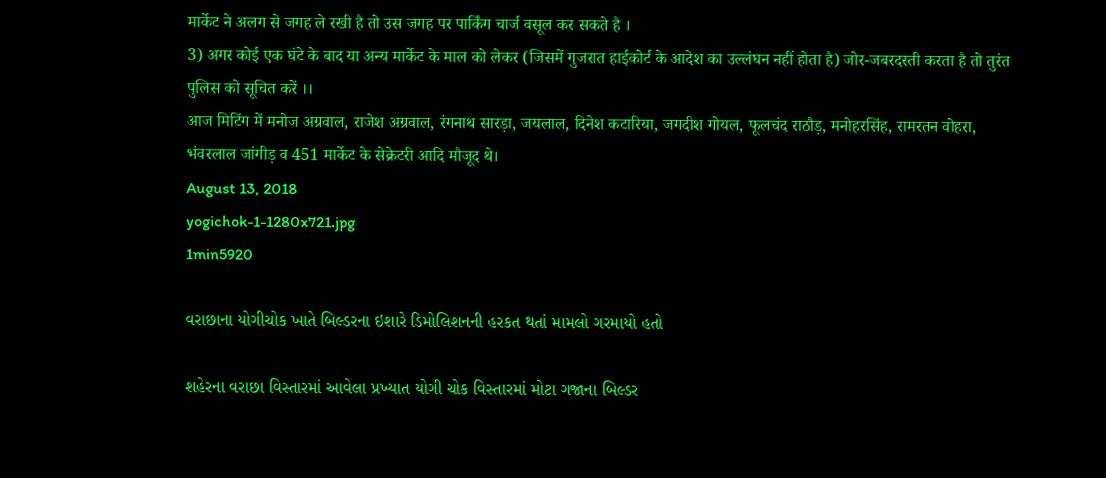मार्केट ने अलग से जगह ले रखी है तो उस जगह पर पार्किंग चार्ज वसूल कर सकते है ।
3) अगर कोई एक घंटे के बाद या अन्य मार्केट के माल को लेकर (जिसमें गुजरात हाईकोर्ट के आदेश का उल्लंघन नहीं होता है) जोर-जबरदस्ती करता है तो तुरंत पुलिस को सूचित करें ।।
आज मिटिंग में मनोज अग्रवाल, राजेश अग्रवाल, रंगनाथ सारड़ा, जयलाल, दिनेश कटारिया, जगदीश गोयल, फूलचंद राठौड़, मनोहरसिंह, रामरतन वोहरा, भंवरलाल जांगीड़ व 451 मार्केट के सेक्रेटरी आदि मौजूद थे।
August 13, 2018
yogichok-1-1280x721.jpg
1min5920

વરાછાના યોગીચોક ખાતે બિલ્ડરના ઇશારે ડિમોલિશનની હરકત થતાં મામલો ગરમાયો હતો

શહેરના વરાછા વિસ્તારમાં આવેલા પ્રખ્યાત યોગી ચોક વિસ્તારમાં મોટા ગજાના બિલ્ડર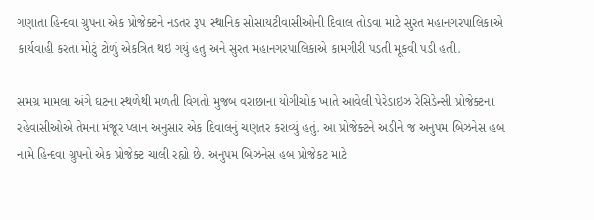ગણાતા હિન્દવા ગ્રુપના એક પ્રોજેક્ટને નડતર રૂપ સ્થાનિક સોસાયટીવાસીઓની દિવાલ તોડવા માટે સુરત મહાનગરપાલિકાએ કાર્યવાહી કરતા મોટું ટોળું એકત્રિત થઇ ગયું હતુ અને સુરત મહાનગરપાલિકાએ કામગીરી પડતી મૂકવી પડી હતી.

સમગ્ર મામલા અંગે ઘટના સ્થળેથી મળતી વિગતો મુજબ વરાછાના યોગીચોક ખાતે આવેલી પેરેડાઇઝ રેસિડેન્સી પ્રોજેક્ટના રહેવાસીઓએ તેમના મંજૂર પ્લાન અનુસાર એક દિવાલનું ચણતર કરાવ્યું હતું. આ પ્રોજેક્ટને અડીને જ અનુપમ બિઝનેસ હબ નામે હિન્દવા ગ્રુપનો એક પ્રોજેક્ટ ચાલી રહ્યો છે. અનુપમ બિઝનેસ હબ પ્રોજેકટ માટે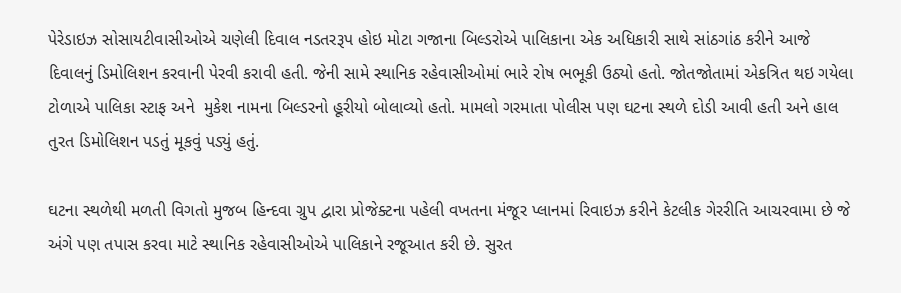પેરેડાઇઝ સોસાયટીવાસીઓએ ચણેલી દિવાલ નડતરરૂપ હોઇ મોટા ગજાના બિલ્ડરોએ પાલિકાના એક અધિકારી સાથે સાંઠગાંઠ કરીને આજે દિવાલનું ડિમોલિશન કરવાની પેરવી કરાવી હતી. જેની સામે સ્થાનિક રહેવાસીઓમાં ભારે રોષ ભભૂકી ઉઠ્યો હતો. જોતજોતામાં એકત્રિત થઇ ગયેલા ટોળાએ પાલિકા સ્ટાફ અને  મુકેશ નામના બિલ્ડરનો હૂરીયો બોલાવ્યો હતો. મામલો ગરમાતા પોલીસ પણ ઘટના સ્થળે દોડી આવી હતી અને હાલ તુરત ડિમોલિશન પડતું મૂકવું પડ્યું હતું.

ઘટના સ્થળેથી મળતી વિગતો મુજબ હિન્દવા ગ્રુપ દ્વારા પ્રોજેક્ટના પહેલી વખતના મંજૂર પ્લાનમાં રિવાઇઝ કરીને કેટલીક ગેરરીતિ આચરવામા છે જે અંગે પણ તપાસ કરવા માટે સ્થાનિક રહેવાસીઓએ પાલિકાને રજૂઆત કરી છે. સુરત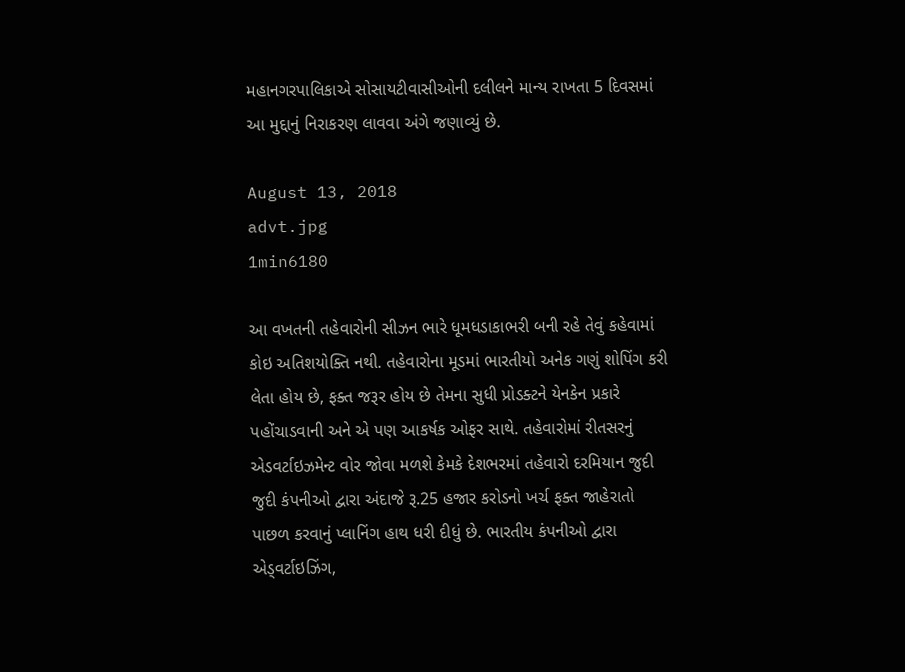મહાનગરપાલિકાએ સોસાયટીવાસીઓની દલીલને માન્ય રાખતા 5 દિવસમાં આ મુદ્દાનું નિરાકરણ લાવવા અંગે જણાવ્યું છે.

August 13, 2018
advt.jpg
1min6180

આ વખતની તહેવારોની સીઝન ભારે ધૂમધડાકાભરી બની રહે તેવું કહેવામાં કોઇ અતિશયોક્તિ નથી. તહેવારોના મૂડમાં ભારતીયો અનેક ગણું શોપિંગ કરી લેતા હોય છે, ફક્ત જરૂર હોય છે તેમના સુધી પ્રોડક્ટને યેનકેન પ્રકારે પહોંચાડવાની અને એ પણ આકર્ષક ઓફર સાથે. તહેવારોમાં રીતસરનું એડવર્ટાઇઝમેન્ટ વોર જોવા મળશે કેમકે દેશભરમાં તહેવારો દરમિયાન જુદી જુદી કંપનીઓ દ્વારા અંદાજે રૂ.25 હજાર કરોડનો ખર્ચ ફક્ત જાહેરાતો પાછળ કરવાનું પ્લાનિંગ હાથ ધરી દીધું છે. ભારતીય કંપનીઓ દ્વારા એડ્વર્ટાઇઝિંગ,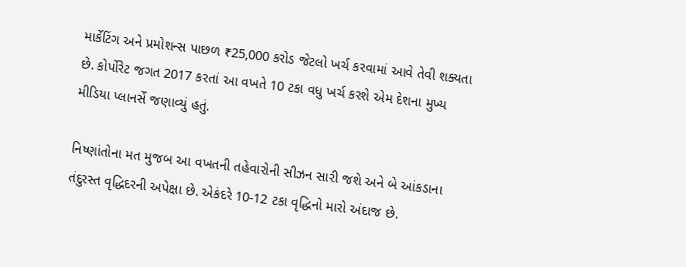માર્કેટિંગ અને પ્રમોશન્સ પાછળ ₹25,000 કરોડ જેટલો ખર્ચ કરવામાં આવે તેવી શક્યતા છે. કોર્પોરેટ જગત 2017 કરતાં આ વખતે 10 ટકા વધુ ખર્ચ કરશે એમ દેશના મુખ્ય મીડિયા પ્લાનર્સે જણાવ્યું હતું.

નિષ્ણાંતોના મત મુજબ આ વખતની તહેવારોની સીઝન સારી જશે અને બે આંકડાના તંદુરસ્ત વૃદ્ધિદરની અપેક્ષા છે. એકંદરે 10-12 ટકા વૃદ્ધિનો મારો અંદાજ છે.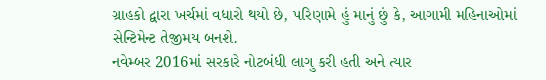ગ્રાહકો દ્વારા ખર્ચમાં વધારો થયો છે, પરિણામે હું માનું છું કે, આગામી મહિનાઓમાં સેન્ટિમેન્ટ તેજીમય બનશે.
નવેમ્બર 2016માં સરકારે નોટબંધી લાગુ કરી હતી અને ત્યાર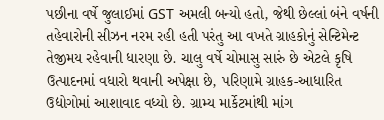પછીના વર્ષે જુલાઈમાં GST અમલી બન્યો હતો, જેથી છેલ્લાં બંને વર્ષની તહેવારોની સીઝન નરમ રહી હતી પરંતુ આ વખતે ગ્રાહકોનું સેન્ટિમેન્ટ તેજીમય રહેવાની ધારણા છે. ચાલુ વર્ષે ચોમાસુ સારું છે એટલે કૃષિ ઉત્પાદનમાં વધારો થવાની અપેક્ષા છે, પરિણામે ગ્રાહક-આધારિત ઉદ્યોગોમાં આશાવાદ વધ્યો છે. ગ્રામ્ય માર્કેટમાંથી માંગ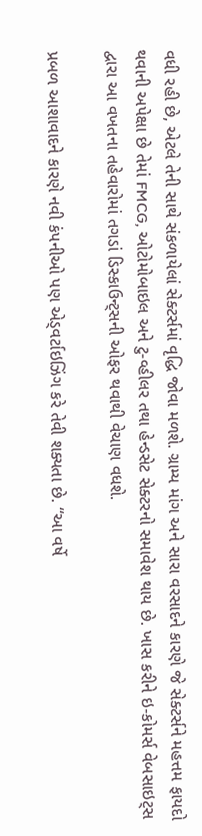વધી રહી છે, એટલે તેની સાથે સંકળાયેલાં સેક્ટર્સમાં વૃદ્ધિ જોવા મળશે. ગ્રામ્ય માંગ અને સારા વરસાદને કારણે જે સેક્ટર્સને મહત્તમ ફાયદો થવાની અપેક્ષા છે તેમાં FMCG, ઓટોમોબાઇલ અને ટુ-વ્હીલર તથા હેન્ડસેટ સેક્ટરનો સમાવેશ થાય છે. ખાસ કરીને ઇ-કોમર્સ વેબસાઇટ્સ દ્વારા આ વખતના તહેવારોમાં તગડાં ડિસ્કાઉન્ટ્સની ઓફર થવાથી વેચાણ વધશે.

પ્રબળ આશાવાદને કારણે નવી કંપનીઓ પણ એડ્વર્ટાઇઝિંગ કરે તેવી શક્યતા છે. “આ વર્ષે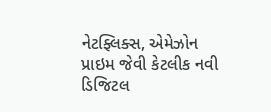નેટફ્લિક્સ, એમેઝોન પ્રાઇમ જેવી કેટલીક નવી ડિજિટલ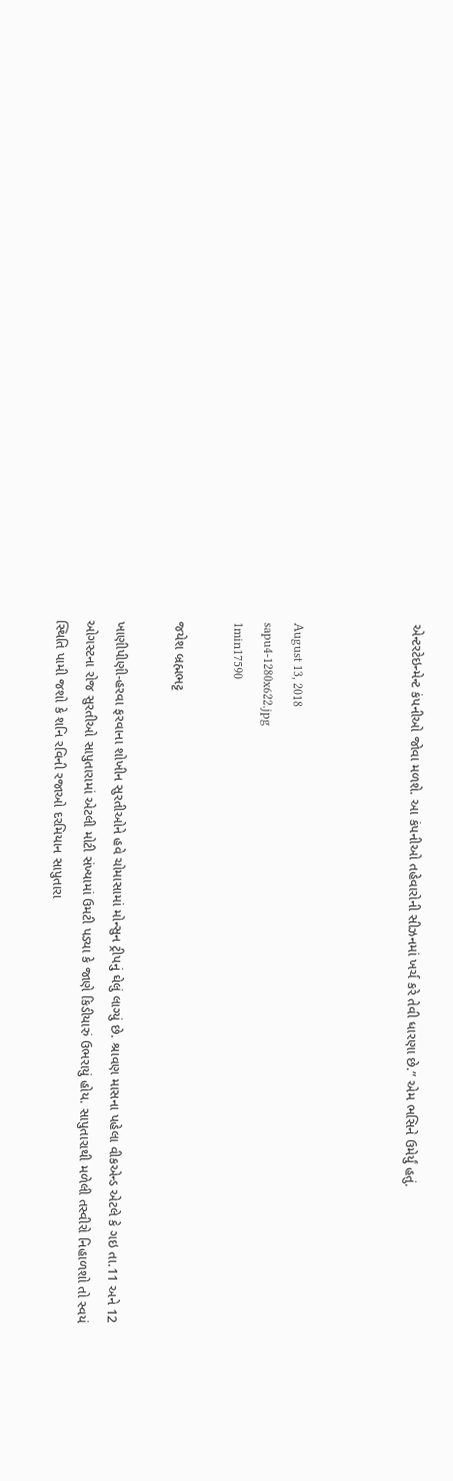એન્ટરટેઇન્મેન્ટ કંપનીઓ જોવા મળશે. આ કંપનીઓ તહેવારોની સીઝનમાં ખર્ચ કરે તેવી ધારણા છે.” એમ ભસિને ઉમેર્યું હતું.



August 13, 2018
sapu4-1280x622.jpg
1min17590

જયેશ બ્રહ્મભટ્ટ

ખાણીપીણી-હરવા ફરવાના શોખીન સુરતીઓને હવે ચોમાસામાં મોન્સુન ટ્રીપનું ઘેલું લાગ્યું છે. શ્રાવણ માસના પહેલા વીકએન્ડ એટલે કે ગઇ તા.11 અને 12 ઓગસ્ટના રોજ સુરતીઓ સાપુતારામાં એટલી મોટી સંખ્યામાં ઉમટી પડ્યા કે જાણે કિડીયારું ઉભરાયું હોય. સાપુતારાથી મળેલી તસ્વીરો નિહાળશો તો સ્વયં સ્થિતિ પામી જશો કે શનિ રવિની રજાઓ દરમિયાન સાપુતારા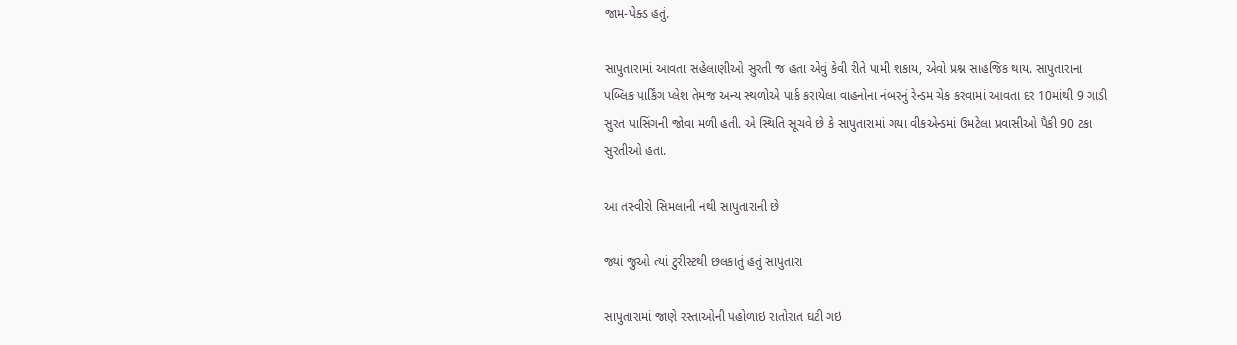જામ-પેક્ડ હતું.

સાપુતારામાં આવતા સહેલાણીઓ સુરતી જ હતા એવું કેવી રીતે પામી શકાય, એવો પ્રશ્ન સાહજિક થાય. સાપુતારાના પબ્લિક પાર્કિંગ પ્લેશ તેમજ અન્ય સ્થળોએ પાર્ક કરાયેલા વાહનોના નંબરનું રેન્ડમ ચેક કરવામાં આવતા દર 10માંથી 9 ગાડી સુરત પાસિંગની જોવા મળી હતી. એ સ્થિતિ સૂચવે છે કે સાપુતારામાં ગયા વીકએન્ડમાં ઉમટેલા પ્રવાસીઓ પૈકી 90 ટકા સુરતીઓ હતા.

આ તસ્વીરો સિમલાની નથી સાપુતારાની છે

જ્યાં જુઓ ત્યાં ટુરીસ્ટથી છલકાતું હતું સાપુતારા

સાપુતારામાં જાણે રસ્તાઓની પહોળાઇ રાતોરાત ઘટી ગઇ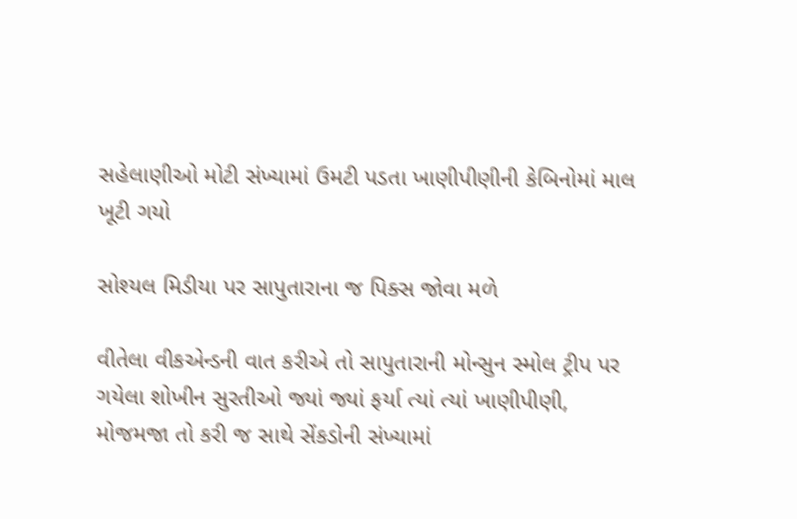સહેલાણીઓ મોટી સંખ્યામાં ઉમટી પડતા ખાણીપીણીની કેબિનોમાં માલ ખૂટી ગયો

સોશ્યલ મિડીયા પર સાપુતારાના જ પિક્સ જોવા મળે

વીતેલા વીકએન્ડની વાત કરીએ તો સાપુતારાની મોન્સુન સ્મોલ ટ્રીપ પર ગયેલા શોખીન સુરતીઓ જ્યાં જ્યાં ફર્યા ત્યાં ત્યાં ખાણીપીણી, મોજમજા તો કરી જ સાથે સેંકડોની સંખ્યામાં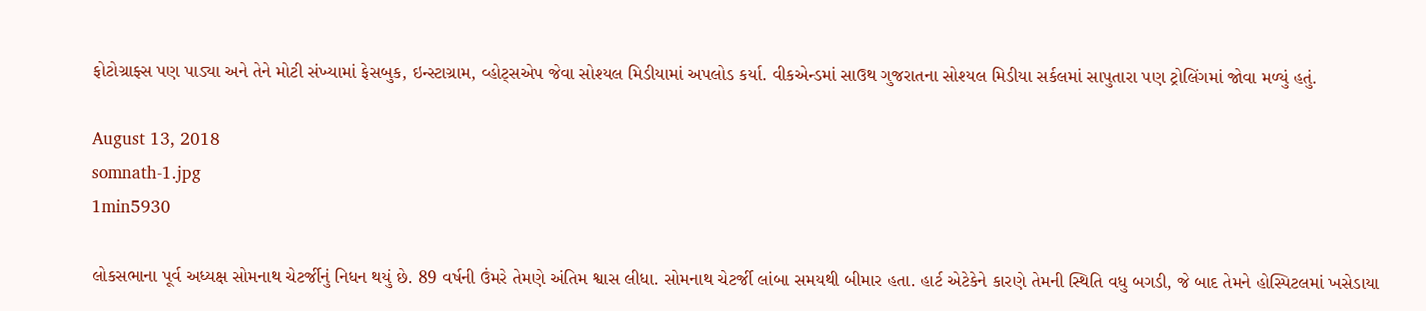ફોટોગ્રાફ્સ પણ પાડ્યા અને તેને મોટી સંખ્યામાં ફેસબુક, ઇન્સ્ટાગ્રામ, વ્હોટ્સએપ જેવા સોશ્યલ મિડીયામાં અપલોડ કર્યા. વીકએન્ડમાં સાઉથ ગુજરાતના સોશ્યલ મિડીયા સર્કલમાં સાપુતારા પણ ટ્રોલિંગમાં જોવા મળ્યું હતું.

August 13, 2018
somnath-1.jpg
1min5930

લોકસભાના પૂર્વ અધ્યક્ષ સોમનાથ ચેટર્જીનું નિધન થયું છે. 89 વર્ષની ઉંમરે તેમણે અંતિમ શ્વાસ લીધા. સોમનાથ ચેટર્જી લાંબા સમયથી બીમાર હતા. હાર્ટ એટેકેને કારણે તેમની સ્થિતિ વધુ બગડી, જે બાદ તેમને હોસ્પિટલમાં ખસેડાયા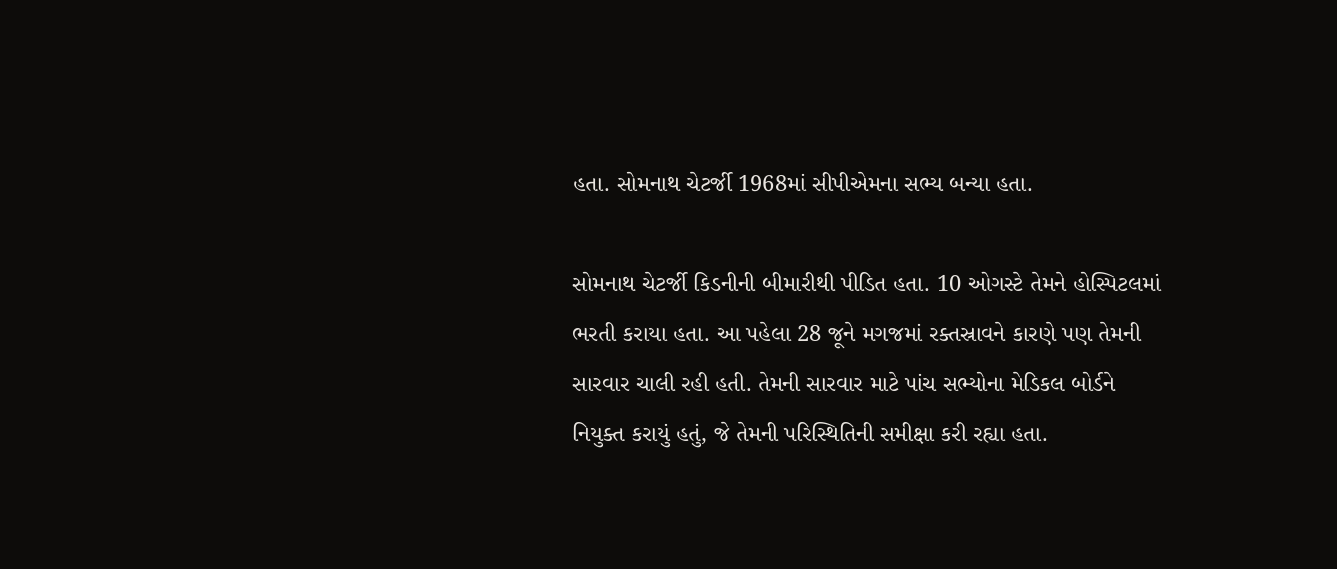હતા. સોમનાથ ચેટર્જી 1968માં સીપીએમના સભ્ય બન્યા હતા.

સોમનાથ ચેટર્જી કિડનીની બીમારીથી પીડિત હતા. 10 ઓગસ્ટે તેમને હોસ્પિટલમાં ભરતી કરાયા હતા. આ પહેલા 28 જૂને મગજમાં રક્તસ્રાવને કારણે પણ તેમની સારવાર ચાલી રહી હતી. તેમની સારવાર માટે પાંચ સભ્યોના મેડિકલ બોર્ડને નિયુક્ત કરાયું હતું, જે તેમની પરિસ્થિતિની સમીક્ષા કરી રહ્યા હતા.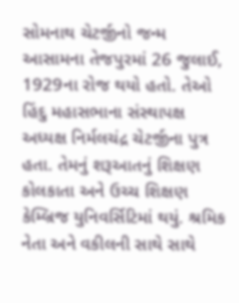સોમનાથ ચેટર્જીનો જન્મ આસામના તેજપુરમાં 26 જુલાઈ, 1929ના રોજ થયો હતો. તેઓ હિંદુ મહાસભાના સંસ્થાપક્ષ અધ્યક્ષ નિર્મલચંદ્ર ચેટર્જીના પુત્ર હતા. તેમનું શરૂઆતનું શિક્ષણ કોલકાતા અને ઉચ્ચ શિક્ષણ કેમ્બ્રિજ યુનિવર્સિટિમાં થયું. શ્રમિક નેતા અને વકીલની સાથે સાથે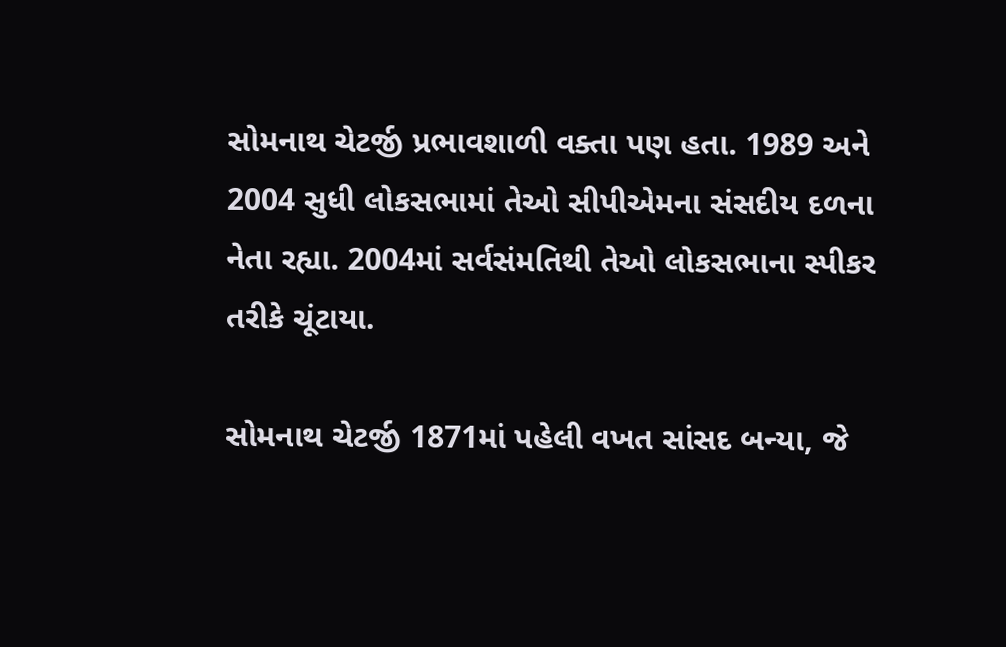સોમનાથ ચેટર્જી પ્રભાવશાળી વક્તા પણ હતા. 1989 અને 2004 સુધી લોકસભામાં તેઓ સીપીએમના સંસદીય દળના નેતા રહ્યા. 2004માં સર્વસંમતિથી તેઓ લોકસભાના સ્પીકર તરીકે ચૂંટાયા.

સોમનાથ ચેટર્જી 1871માં પહેલી વખત સાંસદ બન્યા, જે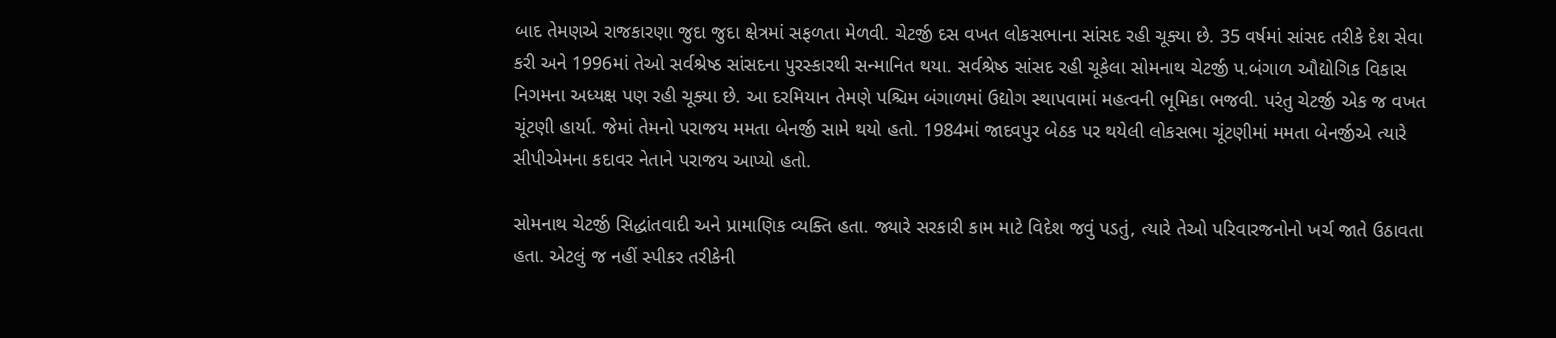બાદ તેમણએ રાજકારણા જુદા જુદા ક્ષેત્રમાં સફળતા મેળવી. ચેટર્જી દસ વખત લોકસભાના સાંસદ રહી ચૂક્યા છે. 35 વર્ષમાં સાંસદ તરીકે દેશ સેવા કરી અને 1996માં તેઓ સર્વશ્રેષ્ઠ સાંસદના પુરસ્કારથી સન્માનિત થયા. સર્વશ્રેષ્ઠ સાંસદ રહી ચૂકેલા સોમનાથ ચેટર્જી પ.બંગાળ ઔદ્યોગિક વિકાસ નિગમના અધ્યક્ષ પણ રહી ચૂક્યા છે. આ દરમિયાન તેમણે પશ્ચિમ બંગાળમાં ઉદ્યોગ સ્થાપવામાં મહત્વની ભૂમિકા ભજવી. પરંતુ ચેટર્જી એક જ વખત ચૂંટણી હાર્યા. જેમાં તેમનો પરાજય મમતા બેનર્જી સામે થયો હતો. 1984માં જાદવપુર બેઠક પર થયેલી લોકસભા ચૂંટણીમાં મમતા બેનર્જીએ ત્યારે સીપીએમના કદાવર નેતાને પરાજય આપ્યો હતો.

સોમનાથ ચેટર્જી સિદ્ધાંતવાદી અને પ્રામાણિક વ્યક્તિ હતા. જ્યારે સરકારી કામ માટે વિદેશ જવું પડતું, ત્યારે તેઓ પરિવારજનોનો ખર્ચ જાતે ઉઠાવતા હતા. એટલું જ નહીં સ્પીકર તરીકેની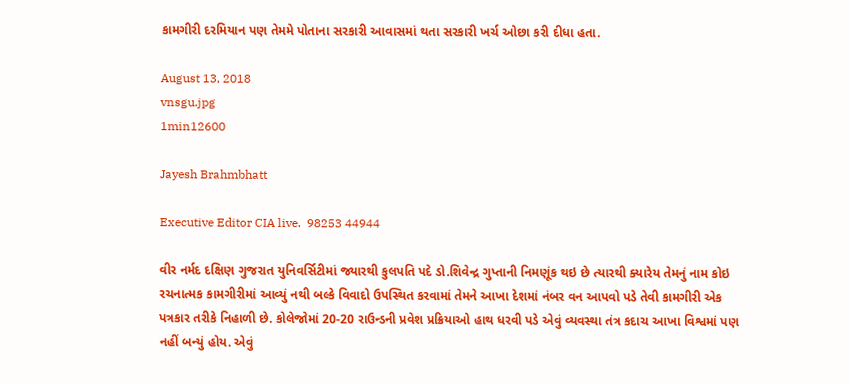કામગીરી દરમિયાન પણ તેમમે પોતાના સરકારી આવાસમાં થતા સરકારી ખર્ચ ઓછા કરી દીધા હતા.

August 13, 2018
vnsgu.jpg
1min12600

Jayesh Brahmbhatt

Executive Editor CIA live.  98253 44944

વીર નર્મદ દક્ષિણ ગુજરાત યુનિવર્સિટીમાં જ્યારથી કુલપતિ પદે ડો.શિવેન્દ્ર ગુપ્તાની નિમણૂંક થઇ છે ત્યારથી ક્યારેય તેમનું નામ કોઇ રચનાત્મક કામગીરીમાં આવ્યું નથી બલ્કે વિવાદો ઉપસ્થિત કરવામાં તેમને આખા દેશમાં નંબર વન આપવો પડે તેવી કામગીરી એક પત્રકાર તરીકે નિહાળી છે. કોલેજોમાં 20-20 રાઉન્ડની પ્રવેશ પ્રક્રિયાઓ હાથ ધરવી પડે એવું વ્યવસ્થા તંત્ર કદાચ આખા વિશ્વમાં પણ નહીં બન્યું હોય. એવું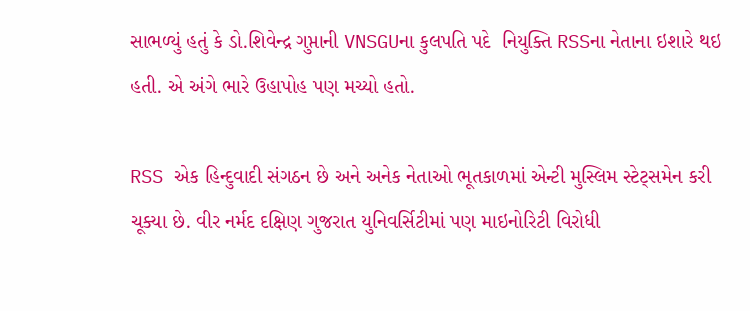સાભળ્યું હતું કે ડો.શિવેન્દ્ર ગુપ્તાની VNSGUના કુલપતિ પદે  નિયુક્તિ RSSના નેતાના ઇશારે થઇ હતી. એ અંગે ભારે ઉહાપોહ પણ મચ્યો હતો.

RSS એક હિન્દુવાદી સંગઠન છે અને અનેક નેતાઓ ભૂતકાળમાં એન્ટી મુસ્લિમ સ્ટેટ્સમેન કરી ચૂક્યા છે. વીર નર્મદ દક્ષિણ ગુજરાત યુનિવર્સિટીમાં પણ માઇનોરિટી વિરોધી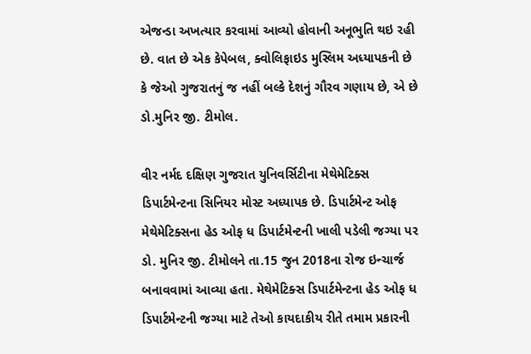એજન્ડા અખત્યાર કરવામાં આવ્યો હોવાની અનૂભુતિ થઇ રહી છે. વાત છે એક કેપેબલ, ક્વોલિફાઇડ મુસ્લિમ અધ્યાપકની છે કે જેઓ ગુજરાતનું જ નહીં બલ્કે દેશનું ગૌરવ ગણાય છે, એ છે ડો.મુનિર જી. ટીમોલ.

વીર નર્મદ દક્ષિણ ગુજરાત યુનિવર્સિટીના મેથેમેટિક્સ ડિપાર્ટમેન્ટના સિનિયર મોસ્ટ અધ્યાપક છે. ડિપાર્ટમેન્ટ ઓફ મેથેમેટિક્સના હેડ ઓફ ધ ડિપાર્ટમેન્ટની ખાલી પડેલી જગ્યા પર ડો. મુનિર જી. ટીમોલને તા.15 જુન 2018ના રોજ ઇન્ચાર્જ બનાવવામાં આવ્યા હતા. મેથેમેટિક્સ ડિપાર્ટમેન્ટના હેડ ઓફ ધ ડિપાર્ટમેન્ટની જગ્યા માટે તેઓ કાયદાકીય રીતે તમામ પ્રકારની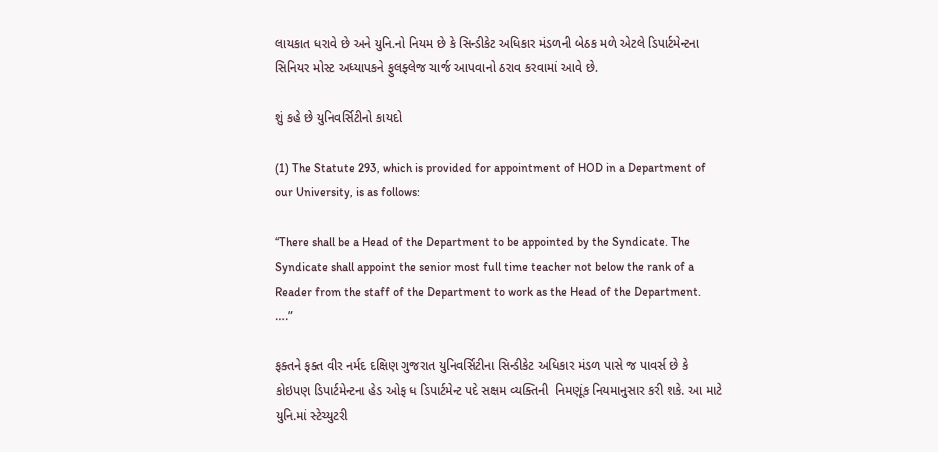લાયકાત ધરાવે છે અને યુનિ.નો નિયમ છે કે સિન્ડીકેટ અધિકાર મંડળની બેઠક મળે એટલે ડિપાર્ટમેન્ટના સિનિયર મોસ્ટ અધ્યાપકને ફુલફ્લેજ ચાર્જ આપવાનો ઠરાવ કરવામાં આવે છે.

શું કહે છે યુનિવર્સિટીનો કાયદો

(1) The Statute 293, which is provided for appointment of HOD in a Department of our University, is as follows:

“There shall be a Head of the Department to be appointed by the Syndicate. The Syndicate shall appoint the senior most full time teacher not below the rank of a Reader from the staff of the Department to work as the Head of the Department. ….”

ફક્તને ફક્ત વીર નર્મદ દક્ષિણ ગુજરાત યુનિવર્સિટીના સિન્ડીકેટ અધિકાર મંડળ પાસે જ પાવર્સ છે કે કોઇપણ ડિપાર્ટમેન્ટના હેડ ઓફ ધ ડિપાર્ટમેન્ટ પદે સક્ષમ વ્યક્તિની  નિમણૂંક નિયમાનુસાર કરી શકે. આ માટે યુનિ.માં સ્ટેચ્યુટરી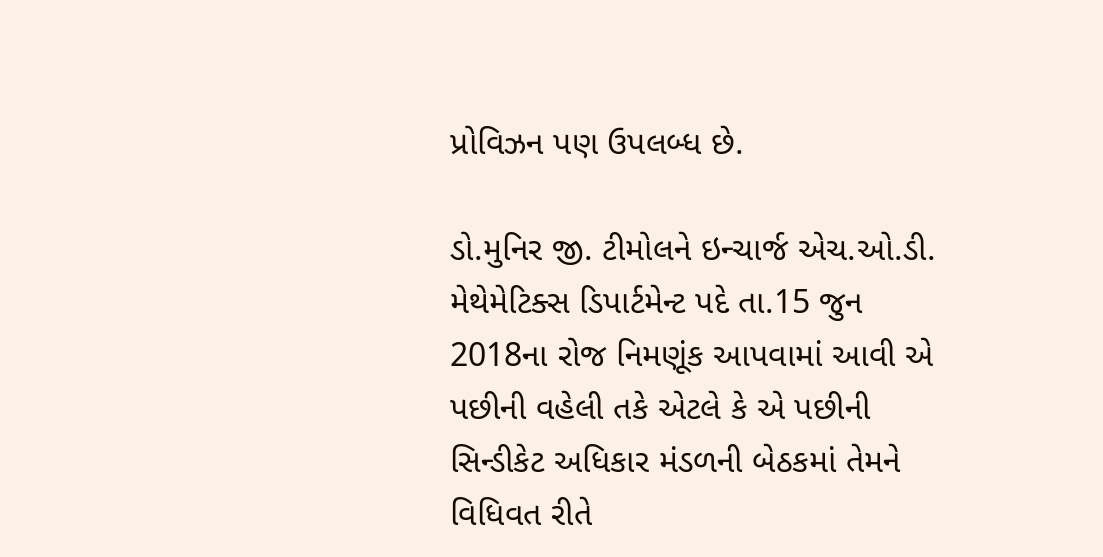પ્રોવિઝન પણ ઉપલબ્ધ છે.

ડો.મુનિર જી. ટીમોલને ઇન્ચાર્જ એચ.ઓ.ડી. મેથેમેટિક્સ ડિપાર્ટમેન્ટ પદે તા.15 જુન 2018ના રોજ નિમણૂંક આપવામાં આવી એ પછીની વહેલી તકે એટલે કે એ પછીની સિન્ડીકેટ અધિકાર મંડળની બેઠકમાં તેમને વિધિવત રીતે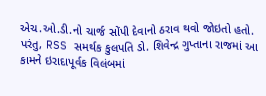એચ.ઓ.ડી.નો ચાર્જ સોંપી દેવાનો ઠરાવ થવો જોઇતો હતો. પરંતુ, RSS સમર્થક કુલપતિ ડો. શિવેન્દ્ર ગુપ્તાના રાજમાં આ કામને ઇરાદાપૂર્વક વિલંબમાં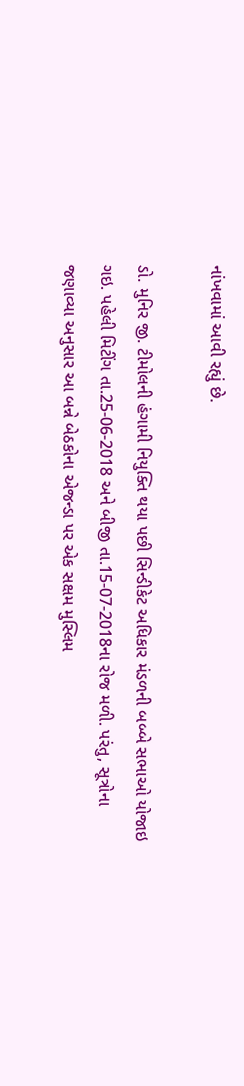નાંખવામાં આવી રહ્યું છે.

ડો. મુનિર જી. ટીમોલની હંગામી નિયુક્તિ થયા પછી સિન્ડીકેટ અધિકાર મંડળની બબ્બે સભાઓ યોજાઇ ગઇ. પહેલી મિટીંગ તા.25-06-2018 અને બીજી તા.15-07-2018ના રોજ મળી. પરંતુ, સૂત્રોના જણાવ્યા અનુસાર આ બન્ને બેઠકોના એજન્ડા પર એક સક્ષમ મુસ્લિમ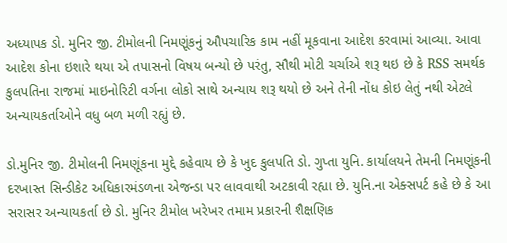અધ્યાપક ડો. મુનિર જી. ટીમોલની નિમણૂંકનું ઔપચારિક કામ નહીં મૂકવાના આદેશ કરવામાં આવ્યા. આવા આદેશ કોના ઇશારે થયા એ તપાસનો વિષય બન્યો છે પરંતુ, સૌથી મોટી ચર્ચાએ શરૂ થઇ છે કે RSS સમર્થક કુલપતિના રાજમાં માઇનોરિટી વર્ગના લોકો સાથે અન્યાય શરૂ થયો છે અને તેની નોંધ કોઇ લેતું નથી એટલે અન્યાયકર્તાઓને વધુ બળ મળી રહ્યું છે.

ડો.મુનિર જી. ટીમોલની નિમણૂંકના મુદ્દે કહેવાય છે કે ખુદ કુલપતિ ડો. ગુપ્તા યુનિ. કાર્યાલયને તેમની નિમણૂંકની દરખાસ્ત સિન્ડીકેટ અધિકારમંડળના એજન્ડા પર લાવવાથી અટકાવી રહ્યા છે. યુનિ.ના એક્સપર્ટ કહે છે કે આ સરાસર અન્યાયકર્તા છે ડો. મુનિર ટીમોલ ખરેખર તમામ પ્રકારની શૈક્ષણિક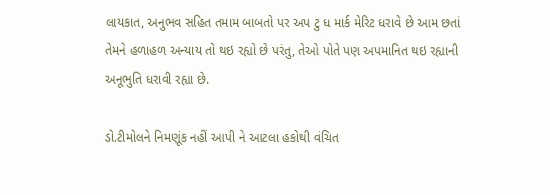લાયકાત, અનુભવ સહિત તમામ બાબતો પર અપ ટુ ધ માર્ક મેરિટ ધરાવે છે આમ છતાં તેમને હળાહળ અન્યાય તો થઇ રહ્યો છે પરંતુ, તેઓ પોતે પણ અપમાનિત થઇ રહ્યાની અનૂભુતિ ધરાવી રહ્યા છે.

ડો.ટીમોલને નિમણૂંક નહીં આપી ને આટલા હકોથી વંચિત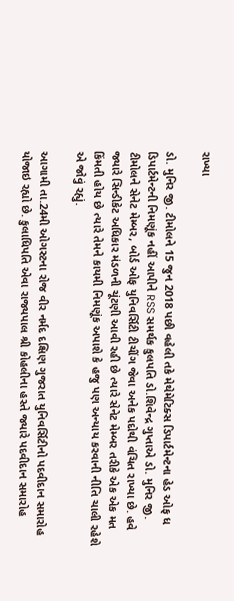રાખ્યા

ડો. મુનિર જી. ટીમોલને 15 જુન 2018 પછી વહેલી તકે મેથેમેટિક્સ ડિપાર્ટમેન્ટના હેડ ઓફ ધ ડિપાર્ટમેન્ટની નિમણૂંક નહીં આપીને RSS સમર્થક કુલપતિ ડો.શિવેન્દ્ર ગુપ્તાએ ડો. મુનિર જી. ટીમોલને સેનેટ મેમ્બર, બોર્ડ ઓફ યુનિવર્સિટી ટીચીંગ જેવા અનેક પદોથી વંચિત રાખ્યા છે. હવે જ્યારે સિન્ડીકેટ અધિકાર મંડળની ચૂંટણી આવી રહી છે ત્યારે સેનેટ મેમ્બર તરીકે એક એક મત કિંમતી હોય છે ત્યારે તેમને કાયમી નિમણૂંક અપાશે કે હજુ પણ અન્યાય કરવાની નીતિ ચાલી રહેશે એ જોવું રહ્યું.

આગામી તા.24મી ઓગસ્ટના રોજ વીર નર્મદ દક્ષિણ ગુજરાત યુનિવર્સિટીનો પદવીદાન સમારોહ યોજાઇ રહ્યો છે. કુલાધિપતિ એવા રાજ્યપાલ શ્રી કોહલીના હસ્તે જ્યારે પદવીદાન સમારોહ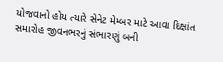યોજવાનો હોય ત્યારે સેનેટ મેમ્બર માટે આવા દિક્ષાંત સમારોહ જીવનભરનું સંભારણું બની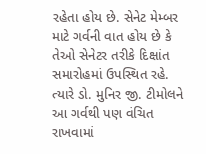રહેતા હોય છે. સેનેટ મેમ્બર માટે ગર્વની વાત હોય છે કે તેઓ સેનેટર તરીકે દિક્ષાંત સમારોહમાં ઉપસ્થિત રહે. ત્યારે ડો. મુનિર જી. ટીમોલને  આ ગર્વથી પણ વંચિત રાખવામાં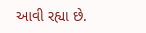આવી રહ્યા છે.